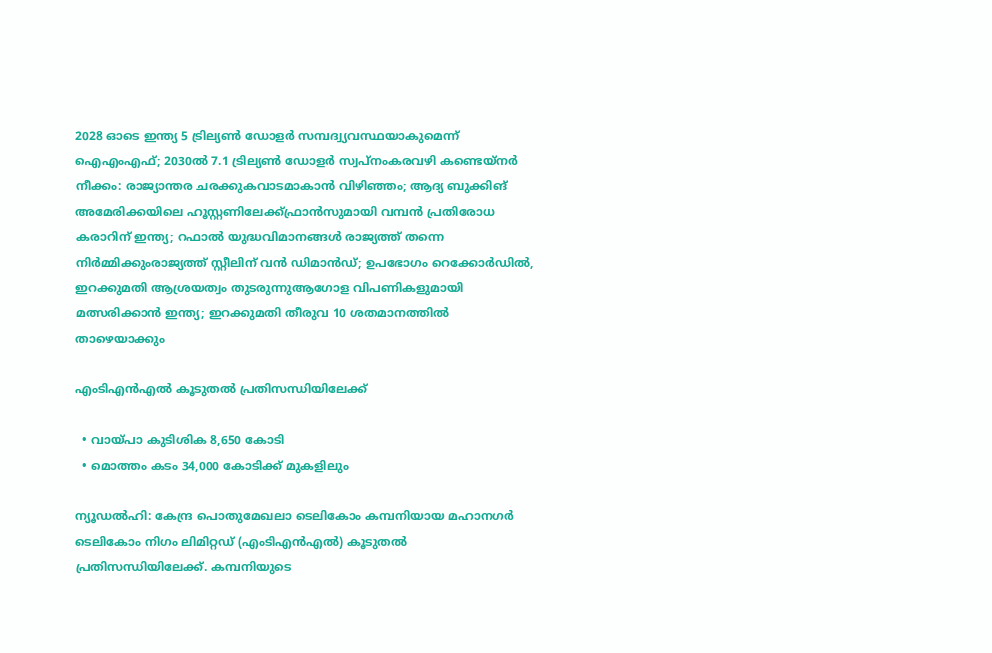2028 ഓടെ ഇന്ത്യ 5 ട്രില്യണ്‍ ഡോളര്‍ സമ്പദ്വ്യവസ്ഥയാകുമെന്ന് ഐഎംഎഫ്; 2030ല്‍ 7.1 ട്രില്യണ്‍ ഡോളര്‍ സ്വപ്നംകരവഴി കണ്ടെയ്നർ നീക്കം: രാജ്യാന്തര ചരക്കുകവാടമാകാൻ വിഴിഞ്ഞം; ആദ്യ ബുക്കിങ് അമേരിക്കയിലെ ഹൂസ്റ്റണിലേക്ക്ഫ്രാൻസുമായി വമ്പന്‍ പ്രതിരോധ കരാറിന് ഇന്ത്യ; റഫാല്‍ യുദ്ധവിമാനങ്ങള്‍ രാജ്യത്ത് തന്നെ നിര്‍മ്മിക്കുംരാജ്യത്ത് സ്റ്റീലിന് വൻ ഡിമാൻഡ്; ഉപഭോഗം റെക്കോർഡിൽ, ഇറക്കുമതി ആശ്രയത്വം തുടരുന്നുആഗോള വിപണികളുമായി മത്സരിക്കാൻ ഇന്ത്യ; ഇറക്കുമതി തീരുവ 10 ശതമാനത്തിൽ താഴെയാക്കും

എംടിഎൻഎൽ കൂടുതൽ പ്രതിസന്ധിയിലേക്ക്

  • വായ്പാ കുടിശിക 8,650 കോടി
  • മൊത്തം കടം 34,000 കോടിക്ക് മുകളിലും

ന്യൂഡൽഹി: കേന്ദ്ര പൊതുമേഖലാ ടെലികോം കമ്പനിയായ മഹാനഗർ ടെലികോം നിഗം ലിമിറ്റഡ് (എംടിഎൻഎൽ) കൂടുതൽ പ്രതിസന്ധിയിലേക്ക്. കമ്പനിയുടെ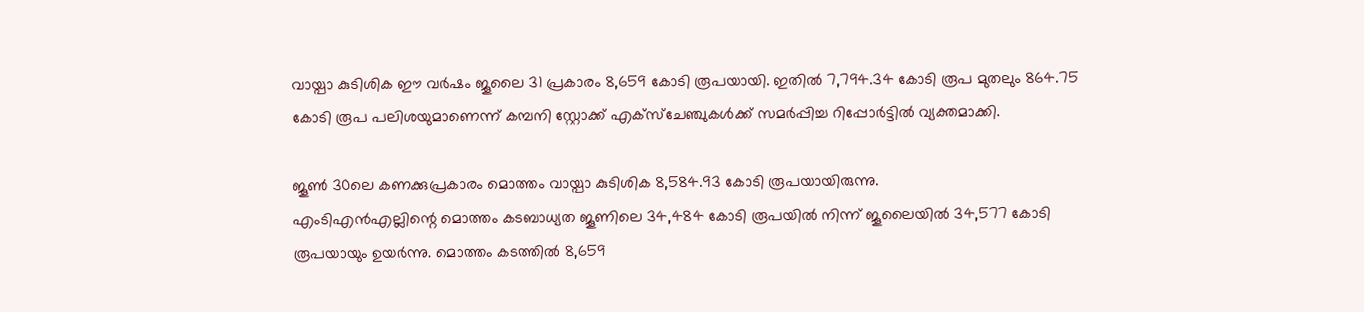വായ്പാ കുടിശിക ഈ വർഷം ജൂലൈ 31 പ്രകാരം 8,659 കോടി രൂപയായി. ഇതിൽ 7,794.34 കോടി രൂപ മുതലും 864.75 കോടി രൂപ പലിശയുമാണെന്ന് കമ്പനി സ്റ്റോക്ക് എക്സ്ചേഞ്ചുകൾക്ക് സമർപ്പിച്ച റിപ്പോർ‌ട്ടിൽ വ്യക്തമാക്കി.

ജൂൺ 30ലെ കണക്കുപ്രകാരം മൊത്തം വായ്പാ കുടിശിക 8,584.93 കോടി രൂപയായിരുന്നു.
എംടിഎൻഎല്ലിന്റെ മൊത്തം കടബാധ്യത ജൂണിലെ 34,484 കോടി രൂപയിൽ നിന്ന് ജൂലൈയിൽ 34,577 കോടി രൂപയായും ഉയർന്നു. മൊത്തം കടത്തിൽ 8,659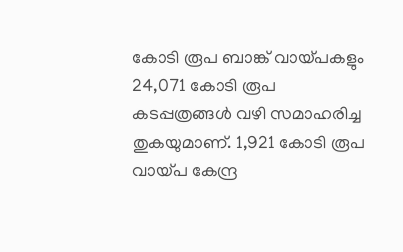കോടി രൂപ ബാങ്ക് വായ്പകളും 24,071 കോടി രൂപ കടപ്പത്രങ്ങൾ വഴി സമാഹരിച്ച തുകയുമാണ്. 1,921 കോടി രൂപ വായ്പ കേന്ദ്ര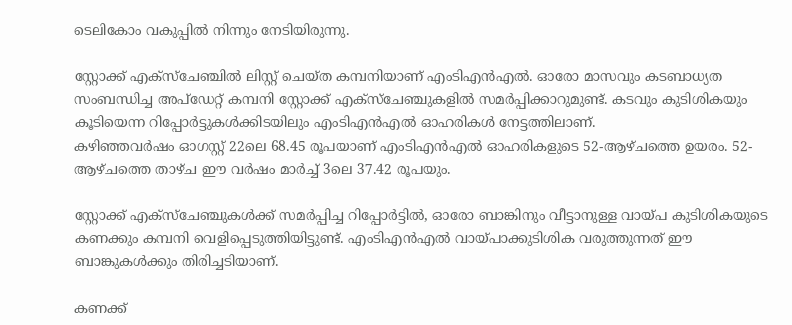ടെലികോം വകുപ്പിൽ നിന്നും നേടിയിരുന്നു.

സ്റ്റോക്ക് എക്സ്ചേ‍ഞ്ചിൽ ലിസ്റ്റ് ചെയ്ത കമ്പനിയാണ് എംടിഎൻഎൽ. ഓരോ മാസവും കടബാധ്യത സംബന്ധിച്ച അപ്ഡേറ്റ് കമ്പനി സ്റ്റോക്ക് എക്സ്ചേഞ്ചുകളിൽ സമർപ്പിക്കാറുമുണ്ട്. കടവും കുടിശികയും കൂടിയെന്ന റിപ്പോർട്ടുകൾക്കിടയിലും എംടിഎൻഎൽ ഓഹരികൾ നേട്ടത്തിലാണ്.
കഴിഞ്ഞവർഷം ഓഗസ്റ്റ് 22ലെ 68.45 രൂപയാണ് എംടിഎൻഎൽ ഓഹരികളുടെ 52-ആഴ്ചത്തെ ഉയരം. 52-ആഴ്ചത്തെ താഴ്ച ഈ വർഷം മാർച്ച് 3ലെ 37.42 രൂപയും.

സ്റ്റോക്ക് എക്സ്ചേഞ്ചുകൾക്ക് സമർപ്പിച്ച റിപ്പോർട്ടിൽ, ഓരോ ബാങ്കിനും വീട്ടാനുള്ള വായ്പ കുടിശികയുടെ കണക്കും കമ്പനി വെളിപ്പെടുത്തിയിട്ടുണ്ട്. എംടിഎൻഎൽ വായ്പാക്കുടിശിക വരുത്തുന്നത് ഈ ബാങ്കുകൾക്കും തിരിച്ചടിയാണ്.

കണക്ക്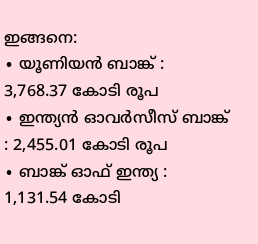ഇങ്ങനെ:
∙ യൂണിയൻ ബാങ്ക് : 3,768.37 കോടി രൂപ
∙ ഇന്ത്യൻ ഓവർസീസ് ബാങ്ക് : 2,455.01 കോടി രൂപ
∙ ബാങ്ക് ഓഫ് ഇന്ത്യ : 1,131.54 കോടി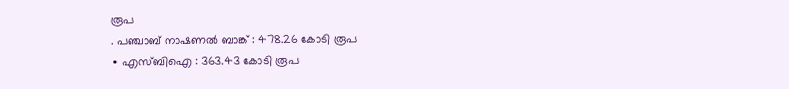രൂപ
. പഞ്ചാബ് നാഷണൽ ബാങ്ക് : 478.26 കോടി രൂപ
∙ എസ്ബിഐ : 363.43 കോടി രൂപ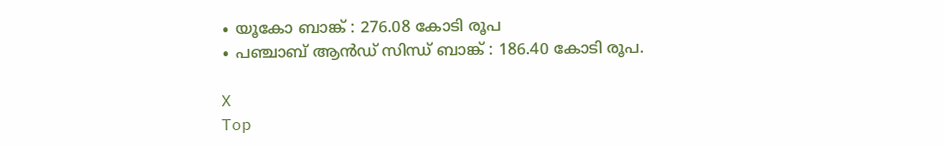∙ യൂകോ ബാങ്ക് : 276.08 കോടി രൂപ
∙ പഞ്ചാബ് ആൻഡ് സിന്ധ് ബാങ്ക് : 186.40 കോടി രൂപ.

X
Top